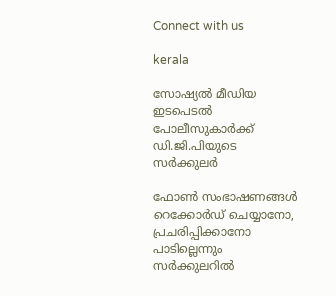Connect with us

kerala

സോഷ്യല്‍ മീഡിയ ഇടപെടല്‍ പോലീസുകാര്‍ക്ക് ഡി.ജി.പിയുടെ സര്‍ക്കുലര്‍

ഫോണ്‍ സംഭാഷണങ്ങള്‍ റെക്കോര്‍ഡ് ചെയ്യാനോ, പ്രചരിപ്പിക്കാനോ പാടില്ലെന്നും സര്‍ക്കുലറില്‍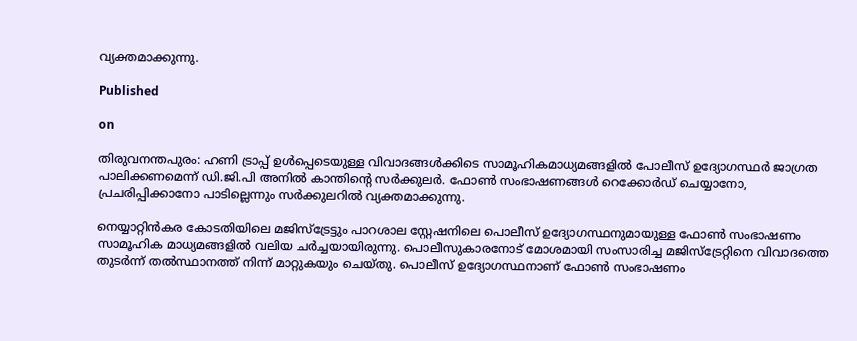വ്യക്തമാക്കുന്നു.

Published

on

തിരുവനന്തപുരം: ഹണി ട്രാപ്പ് ഉള്‍പ്പെടെയുള്ള വിവാദങ്ങള്‍ക്കിടെ സാമൂഹികമാധ്യമങ്ങളില്‍ പോലീസ് ഉദ്യോഗസ്ഥര്‍ ജാഗ്രത പാലിക്കണമെന്ന് ഡി.ജി.പി അനില്‍ കാന്തിന്റെ സര്‍ക്കുലര്‍. ഫോണ്‍ സംഭാഷണങ്ങള്‍ റെക്കോര്‍ഡ് ചെയ്യാനോ, പ്രചരിപ്പിക്കാനോ പാടില്ലെന്നും സര്‍ക്കുലറില്‍ വ്യക്തമാക്കുന്നു.

നെയ്യാറ്റിന്‍കര കോടതിയിലെ മജിസ്‌ട്രേട്ടും പാറശാല സ്റ്റേഷനിലെ പൊലീസ് ഉദ്യോഗസ്ഥനുമായുള്ള ഫോണ്‍ സംഭാഷണം സാമൂഹിക മാധ്യമങ്ങളില്‍ വലിയ ചര്‍ച്ചയായിരുന്നു. പൊലീസുകാരനോട് മോശമായി സംസാരിച്ച മജിസ്‌ട്രേറ്റിനെ വിവാദത്തെ തുടര്‍ന്ന് തല്‍സ്ഥാനത്ത് നിന്ന് മാറ്റുകയും ചെയ്തു. പൊലീസ് ഉദ്യോഗസ്ഥനാണ് ഫോണ്‍ സംഭാഷണം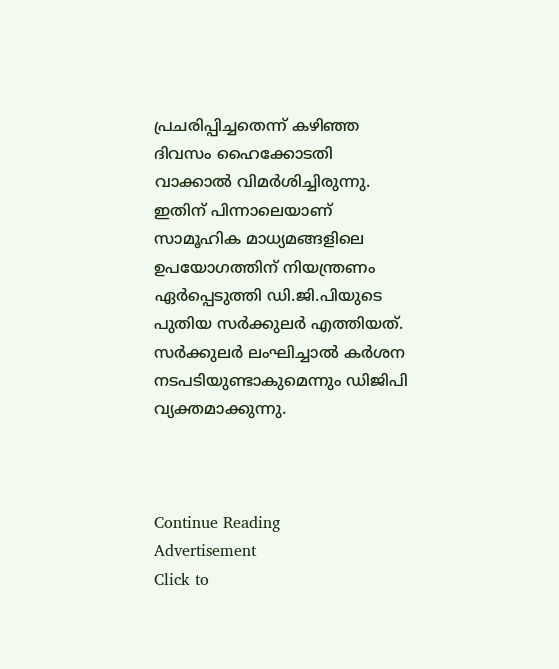പ്രചരിപ്പിച്ചതെന്ന് കഴിഞ്ഞ ദിവസം ഹൈക്കോടതി വാക്കാല്‍ വിമര്‍ശിച്ചിരുന്നു. ഇതിന് പിന്നാലെയാണ് സാമൂഹിക മാധ്യമങ്ങളിലെ ഉപയോഗത്തിന് നിയന്ത്രണം ഏര്‍പ്പെടുത്തി ഡി.ജി.പിയുടെ പുതിയ സര്‍ക്കുലര്‍ എത്തിയത്. സര്‍ക്കുലര്‍ ലംഘിച്ചാല്‍ കര്‍ശന നടപടിയുണ്ടാകുമെന്നും ഡിജിപി വ്യക്തമാക്കുന്നു.



Continue Reading
Advertisement
Click to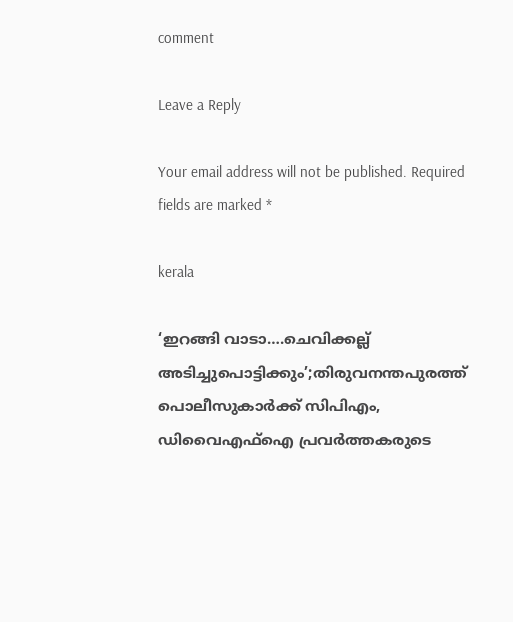comment

Leave a Reply

Your email address will not be published. Required fields are marked *

kerala

‘ഇറങ്ങി വാടാ….ചെവിക്കല്ല് അടിച്ചുപൊട്ടിക്കും’;തിരുവനന്തപുരത്ത് പൊലീസുകാർക്ക് സിപിഎം, ഡിവൈഎഫ്‌ഐ പ്രവർത്തകരുടെ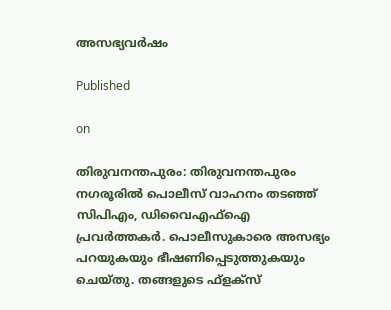അസഭ്യവർഷം

Published

on

തിരുവനന്തപുരം: തിരുവനന്തപുരം നഗരൂരിൽ പൊലീസ് വാഹനം തടഞ്ഞ് സിപിഎം, ഡിവൈഎഫ്‌ഐ പ്രവർത്തകർ. പൊലീസുകാരെ അസഭ്യം പറയുകയും ഭീഷണിപ്പെടുത്തുകയും ചെയ്തു. തങ്ങളുടെ ഫ്‌ളക്‌സ്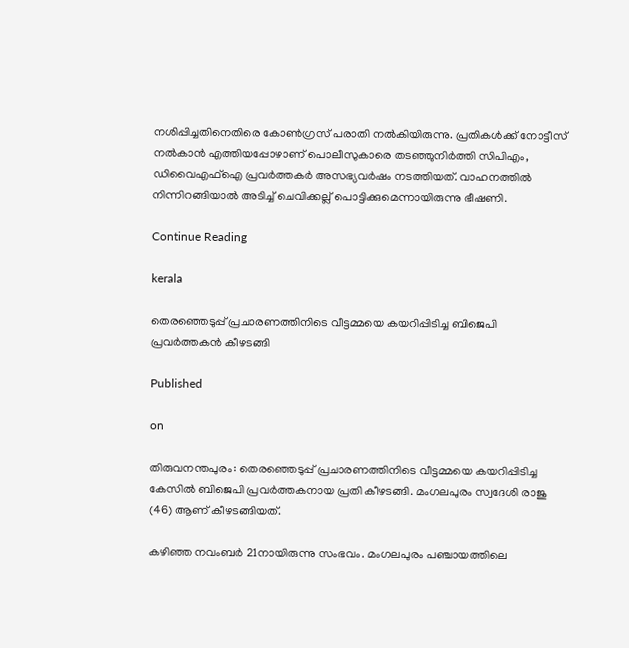നശിപ്പിച്ചതിനെതിരെ കോൺഗ്രസ് പരാതി നൽകിയിരുന്നു. പ്രതികൾക്ക് നോട്ടീസ് നൽകാൻ എത്തിയപ്പോഴാണ് പൊലീസുകാരെ തടഞ്ഞുനിർത്തി സിപിഎം, ഡിവൈഎഫ്‌ഐ പ്രവർത്തകർ അസഭ്യവർഷം നടത്തിയത്. വാഹനത്തിൽ നിന്നിറങ്ങിയാൽ അടിച്ച് ചെവിക്കല്ല് പൊട്ടിക്കുമെന്നായിരുന്നു ഭീഷണി.

Continue Reading

kerala

തെരഞ്ഞെടുപ്പ് പ്രചാരണത്തിനിടെ വീട്ടമ്മയെ കയറിപ്പിടിച്ച ബിജെപി പ്രവര്‍ത്തകന്‍ കീഴടങ്ങി

Published

on

തിരുവനന്തപുരം: തെരഞ്ഞെടുപ്പ് പ്രചാരണത്തിനിടെ വീട്ടമ്മയെ കയറിപ്പിടിച്ച കേസില്‍ ബിജെപി പ്രവര്‍ത്തകനായ പ്രതി കീഴടങ്ങി. മംഗലപുരം സ്വദേശി രാജു (46) ആണ് കീഴടങ്ങിയത്.

കഴിഞ്ഞ നവംബര്‍ 21നായിരുന്നു സംഭവം. മംഗലപുരം പഞ്ചായത്തിലെ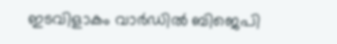ഇടവിളാകം വാര്‍ഡില്‍ ബിജെപി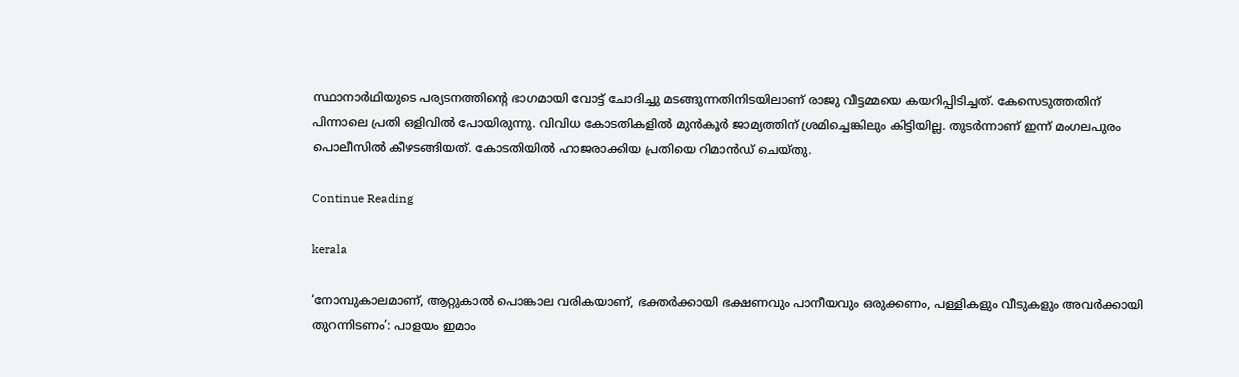സ്ഥാനാര്‍ഥിയുടെ പര്യടനത്തിന്റെ ഭാഗമായി വോട്ട് ചോദിച്ചു മടങ്ങുന്നതിനിടയിലാണ് രാജു വീട്ടമ്മയെ കയറിപ്പിടിച്ചത്. കേസെടുത്തതിന് പിന്നാലെ പ്രതി ഒളിവില്‍ പോയിരുന്നു. വിവിധ കോടതികളില്‍ മുന്‍കൂര്‍ ജാമ്യത്തിന് ശ്രമിച്ചെങ്കിലും കിട്ടിയില്ല. തുടര്‍ന്നാണ് ഇന്ന് മംഗലപുരം പൊലീസില്‍ കീഴടങ്ങിയത്. കോടതിയില്‍ ഹാജരാക്കിയ പ്രതിയെ റിമാന്‍ഡ് ചെയ്തു.

Continue Reading

kerala

‘നോമ്പുകാലമാണ്, ആറ്റുകാല്‍ പൊങ്കാല വരികയാണ്, ഭക്തര്‍ക്കായി ഭക്ഷണവും പാനീയവും ഒരുക്കണം, പള്ളികളും വീടുകളും അവര്‍ക്കായി തുറന്നിടണം’: പാളയം ഇമാം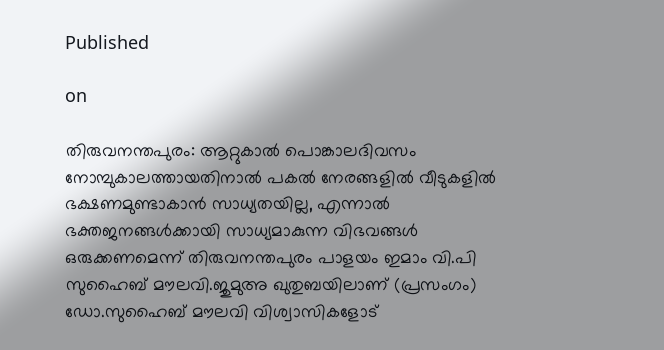Published

on

തിരുവനന്തപുരം: ആറ്റുകാല്‍ പൊങ്കാലദിവസം നോമ്പുകാലത്തായതിനാൽ പകൽ നേരങ്ങളിൽ വീടുകളിൽ ഭക്ഷണമുണ്ടാകാൻ സാധ്യതയില്ല, എന്നാൽ ഭക്തജനങ്ങള്‍ക്കായി സാധ്യമാകുന്ന വിഭവങ്ങള്‍ ഒരുക്കണമെന്ന് തിരുവനന്തപുരം പാളയം ഇമാം വി.പി സുഹൈബ് മൗലവി.ജുമുഅ ഖുതുബയിലാണ് (പ്രസംഗം) ഡോ.സുഹൈബ് മൗലവി വിശ്വാസികളോട്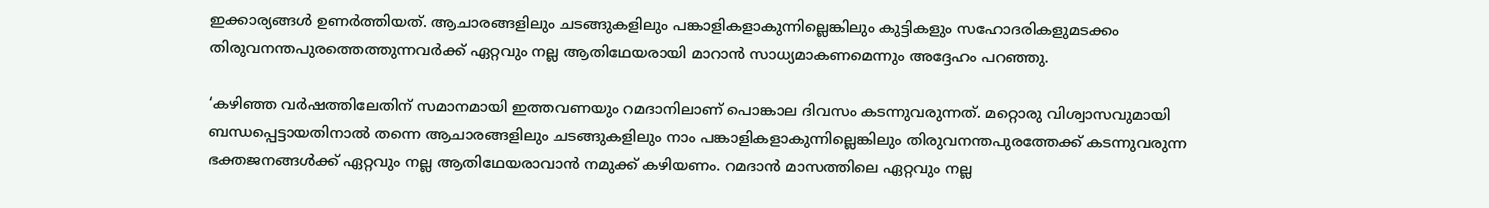ഇക്കാര്യങ്ങള്‍ ഉണര്‍ത്തിയത്. ആചാരങ്ങളിലും ചടങ്ങുകളിലും പങ്കാളികളാകുന്നില്ലെങ്കിലും കുട്ടികളും സഹോദരികളുമടക്കം തിരുവനന്തപുരത്തെത്തുന്നവര്‍ക്ക് ഏറ്റവും നല്ല ആതിഥേയരായി മാറാന്‍ സാധ്യമാകണമെന്നും അദ്ദേഹം പറഞ്ഞു.

‘കഴിഞ്ഞ വര്‍ഷത്തിലേതിന് സമാനമായി ഇത്തവണയും റമദാനിലാണ് പൊങ്കാല ദിവസം കടന്നുവരുന്നത്. മറ്റൊരു വിശ്വാസവുമായി ബന്ധപ്പെട്ടായതിനാല്‍ തന്നെ ആചാരങ്ങളിലും ചടങ്ങുകളിലും നാം പങ്കാളികളാകുന്നില്ലെങ്കിലും തിരുവനന്തപുരത്തേക്ക് കടന്നുവരുന്ന ഭക്തജനങ്ങള്‍ക്ക് ഏറ്റവും നല്ല ആതിഥേയരാവാന്‍ നമുക്ക് കഴിയണം. റമദാന്‍ മാസത്തിലെ ഏറ്റവും നല്ല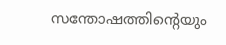സന്തോഷത്തിന്റെയും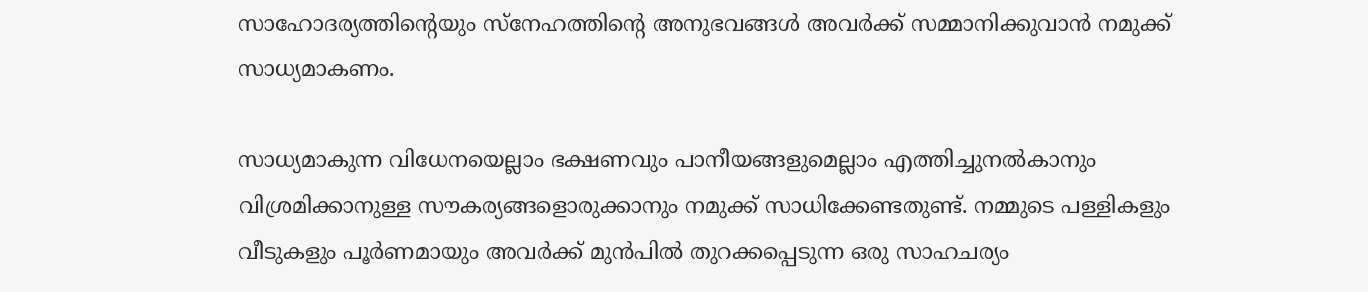സാഹോദര്യത്തിന്റെയും സ്‌നേഹത്തിന്റെ അനുഭവങ്ങള്‍ അവര്‍ക്ക് സമ്മാനിക്കുവാന്‍ നമുക്ക് സാധ്യമാകണം.

സാധ്യമാകുന്ന വിധേനയെല്ലാം ഭക്ഷണവും പാനീയങ്ങളുമെല്ലാം എത്തിച്ചുനല്‍കാനും വിശ്രമിക്കാനുള്ള സൗകര്യങ്ങളൊരുക്കാനും നമുക്ക് സാധിക്കേണ്ടതുണ്ട്. നമ്മുടെ പള്ളികളും വീടുകളും പൂര്‍ണമായും അവര്‍ക്ക് മുന്‍പില്‍ തുറക്കപ്പെടുന്ന ഒരു സാഹചര്യം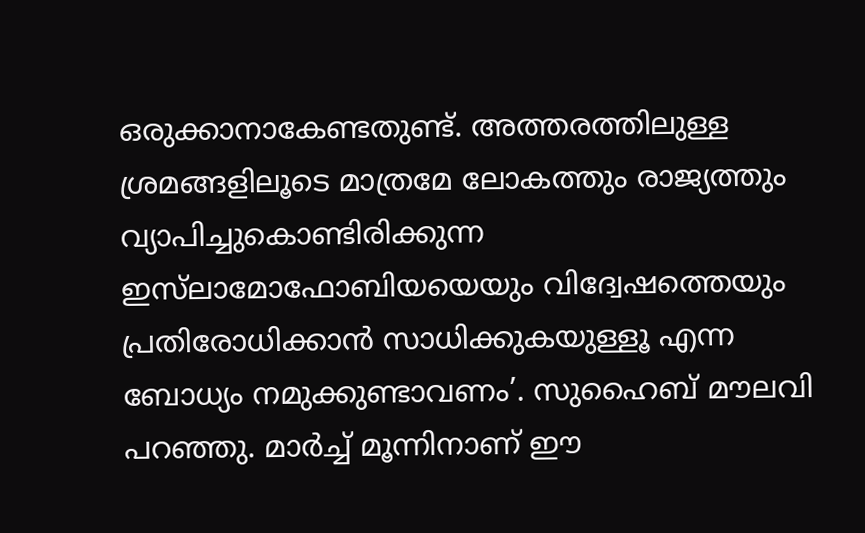ഒരുക്കാനാകേണ്ടതുണ്ട്. അത്തരത്തിലുള്ള ശ്രമങ്ങളിലൂടെ മാത്രമേ ലോകത്തും രാജ്യത്തും വ്യാപിച്ചുകൊണ്ടിരിക്കുന്ന ഇസ്‌ലാമോഫോബിയയെയും വിദ്വേഷത്തെയും പ്രതിരോധിക്കാന്‍ സാധിക്കുകയുള്ളൂ എന്ന ബോധ്യം നമുക്കുണ്ടാവണം’. സുഹൈബ് മൗലവി പറഞ്ഞു. മാര്‍ച്ച് മൂന്നിനാണ് ഈ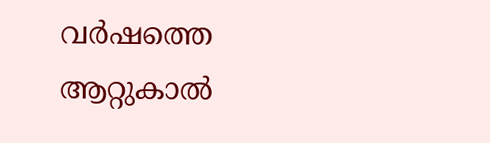വര്‍ഷത്തെ ആറ്റുകാല്‍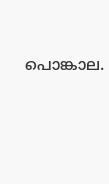പൊങ്കാല.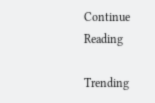Continue Reading

Trending